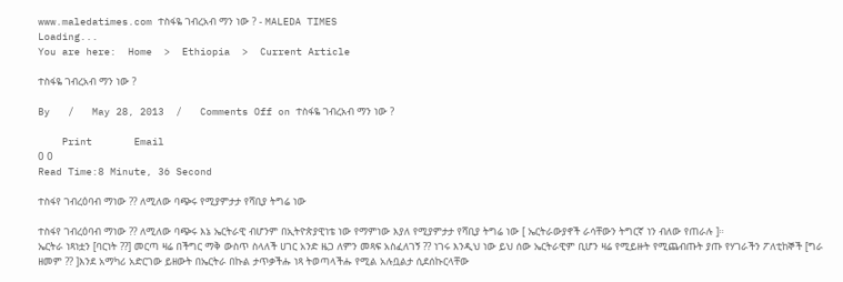www.maledatimes.com ተስፋዬ ገብረአብ ማን ነው ? - MALEDA TIMES
Loading...
You are here:  Home  >  Ethiopia  >  Current Article

ተስፋዬ ገብረአብ ማን ነው ?

By   /   May 28, 2013  /   Comments Off on ተስፋዬ ገብረአብ ማን ነው ?

    Print       Email
0 0
Read Time:8 Minute, 36 Second

ተስፋየ ገብረዕባብ ማነው ?? ለሚለው ባጭሩ የሚያምታታ የሻቢያ ትግሬ ነው

ተስፋየ ገብረዕባብ ማነው ?? ለሚለው ባጭሩ እኔ ኤርትራዊ ብሆንም በኢትዮጵያዊነቴ ነው የማምነው እያለ የሚያምታታ የሻቢያ ትግሬ ነው [ ኤርትራውያኖች ራሳቸውን ትግርኛ ነን ብለው የጠራሉ ]።
ኤርትራ ነጻነቷን [ባርነት ??] መርጣ ዛሬ በችግር ማቅ ውስጥ ስላለች ሀገር አንድ ዜጋ ለምን መጻፍ አስፈለገኝ ?? ነገሩ እንዲህ ነው ይህ ሰው ኤርትራዊም ቢሆን ዛሬ የሚይዙት የሚጨብጡት ያጡ የሃገራችን ፖለቲከኞች [ግራ ዘመም ?? ]እንደ አማካሪ አድርገው ይዘውት በኤርትራ በኩል ታጥቃችሑ ነጻ ትወጣላችሑ የሚል አሉቧልታ ሲደሰኩርላቸው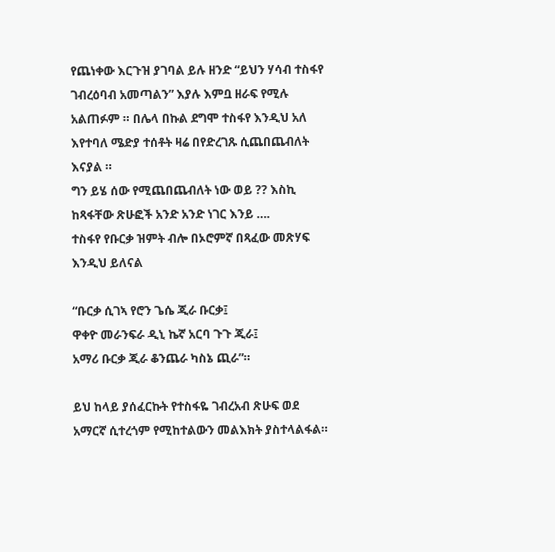የጨነቀው እርጉዝ ያገባል ይሉ ዘንድ “ይህን ሃሳብ ተስፋየ ገብረዕባብ አመጣልን” እያሉ እምቧ ዘራፍ የሚሉ አልጠፉም ። በሌላ በኩል ደግሞ ተስፋየ እንዲህ አለ እየተባለ ሜድያ ተሰቶት ዛሬ በየድረገጹ ሲጨበጨብለት እናያል ።
ግን ይሄ ሰው የሚጨበጨብለት ነው ወይ ?? እስኪ ከጻፋቸው ጽሁፎች አንድ አንድ ነገር እንይ ….
ተስፋየ የቡርቃ ዝምት ብሎ በኦሮምኛ በጻፈው መጽሃፍ እንዲህ ይለናል

“ቡርቃ ሲገኣ የሮን ጌሴ ጂራ ቡርቃ፤
ዋቀዮ መራንፍራ ዲኒ ኬኛ አርባ ጉጉ ጂራ፤
አማሪ ቡርቃ ጂራ ቆንጨራ ካስኔ ጪራ”።

ይህ ከላይ ያሰፈርኩት የተስፋዬ ገብረአብ ጽሁፍ ወደ አማርኛ ሲተረጎም የሚከተልውን መልእክት ያስተላልፋል።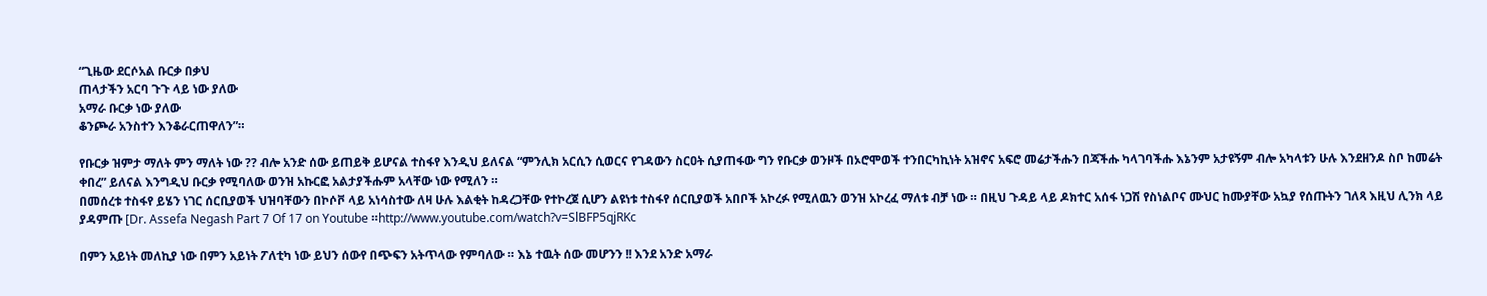“ጊዜው ደርሶአል ቡርቃ በቃህ
ጠላታችን አርባ ጉጉ ላይ ነው ያለው
አማራ ቡርቃ ነው ያለው
ቆንጮራ አንስተን እንቆራርጠዋለን”።

የቡርቃ ዝምታ ማለት ምን ማለት ነው ?? ብሎ አንድ ሰው ይጠይቅ ይሆናል ተስፋየ እንዲህ ይለናል “ምንሊክ አርሲን ሲወርና የገዳውን ስርዐት ሲያጠፋው ግን የቡርቃ ወንዞች በኦሮሞወች ተንበርካኪነት አዝኖና አፍሮ መሬታችሑን በጃችሑ ካላገባችሑ እኔንም አታዩኝም ብሎ አካላቱን ሁሉ እንደዘንዶ ስቦ ከመሬት ቀበረ” ይለናል እንግዲህ ቡርቃ የሚባለው ወንዝ አኩርፎ አልታያችሑም አላቸው ነው የሚለን ።
በመሰረቱ ተስፋየ ይሄን ነገር ሰርቢያወች ህዝባቸውን በኮሶቮ ላይ አነሳስተው ለዛ ሁሉ እልቂት ከዳረጋቸው የተኮረጀ ሲሆን ልዩነቱ ተስፋየ ሰርቢያወች አበቦች አኮረፉ የሚለዉን ወንዝ አኮረፈ ማለቱ ብቻ ነው ። በዚህ ጉዳይ ላይ ዶክተር አሰፋ ነጋሽ የስነልቦና ሙህር ከሙያቸው አኳያ የሰጡትን ገለጻ እዚህ ሊንክ ላይ ያዳምጡ [Dr. Assefa Negash Part 7 Of 17 on Youtube ።http://www.youtube.com/watch?v=SlBFP5qjRKc

በምን አይነት መለኪያ ነው በምን አይነት ፖለቲካ ነው ይህን ሰውየ በጭፍን አትጥላው የምባለው ። እኔ ተዉት ሰው መሆንን !! እንደ አንድ አማራ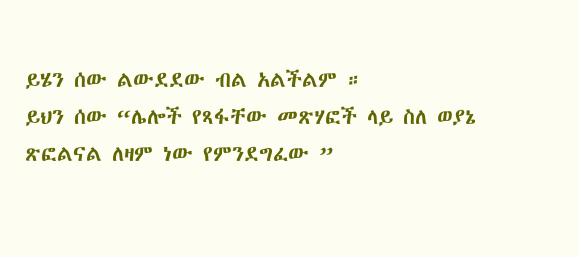ይሄን ሰው ልውደደው ብል አልችልም ።
ይህን ሰው “ሌሎች የጻፋቸው መጽሃፎች ላይ ስለ ወያኔ ጽፎልናል ለዛም ነው የምንደግፈው ”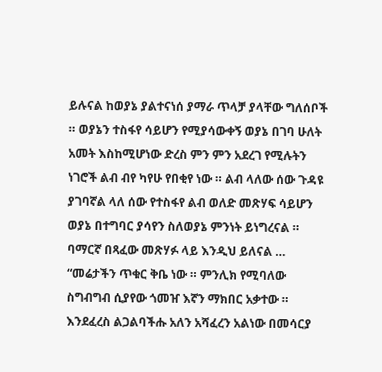ይሉናል ከወያኔ ያልተናነሰ ያማራ ጥላቻ ያላቸው ግለሰቦች ። ወያኔን ተስፋየ ሳይሆን የሚያሳውቀኝ ወያኔ በገባ ሁለት አመት እስከሚሆነው ድረስ ምን ምን አደረገ የሚሉትን ነገሮች ልብ ብየ ካየሁ የበቂየ ነው ። ልብ ላለው ሰው ጉዳዩ ያገባኛል ላለ ሰው የተስፋየ ልብ ወለድ መጽሃፍ ሳይሆን ወያኔ በተግባር ያሳየን ስለወያኔ ምንነት ይነግረናል ። ባማርኛ በጻፈው መጽሃፉ ላይ እንዲህ ይለናል …
“መሬታችን ጥቁር ቅቤ ነው ። ምንሊክ የሚባለው ስግብግብ ሲያየው ጎመዠ እኛን ማክበር አቃተው ። እንደፈረስ ልጋልባችሑ አለን አሻፈረን አልነው በመሳርያ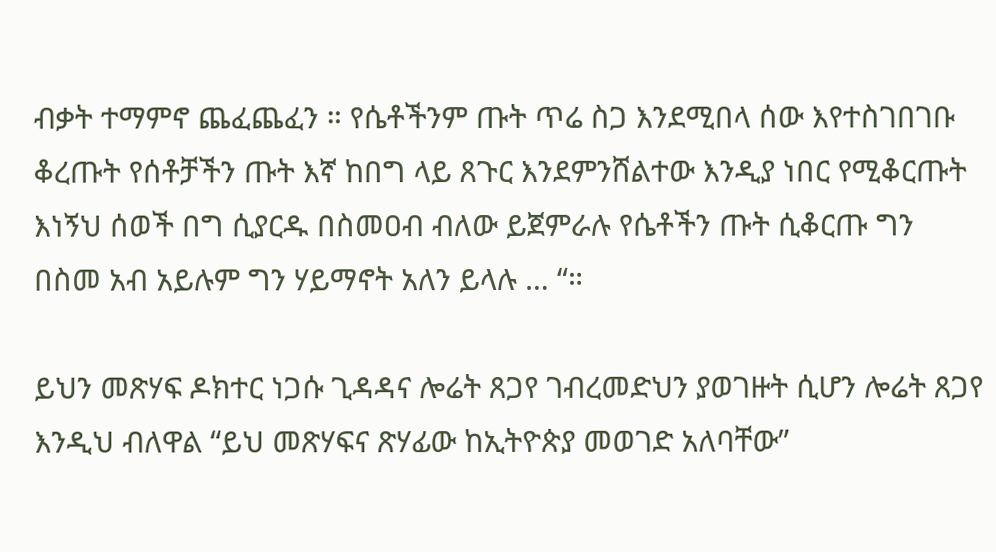ብቃት ተማምኖ ጨፈጨፈን ። የሴቶችንም ጡት ጥሬ ስጋ እንደሚበላ ሰው እየተስገበገቡ ቆረጡት የሰቶቻችን ጡት እኛ ከበግ ላይ ጸጉር እንደምንሸልተው እንዲያ ነበር የሚቆርጡት እነኝህ ሰወች በግ ሲያርዱ በስመዐብ ብለው ይጀምራሉ የሴቶችን ጡት ሲቆርጡ ግን በስመ አብ አይሉም ግን ሃይማኖት አለን ይላሉ … “።

ይህን መጽሃፍ ዶክተር ነጋሱ ጊዳዳና ሎሬት ጸጋየ ገብረመድህን ያወገዙት ሲሆን ሎሬት ጸጋየ እንዲህ ብለዋል “ይህ መጽሃፍና ጽሃፊው ከኢትዮጵያ መወገድ አለባቸው”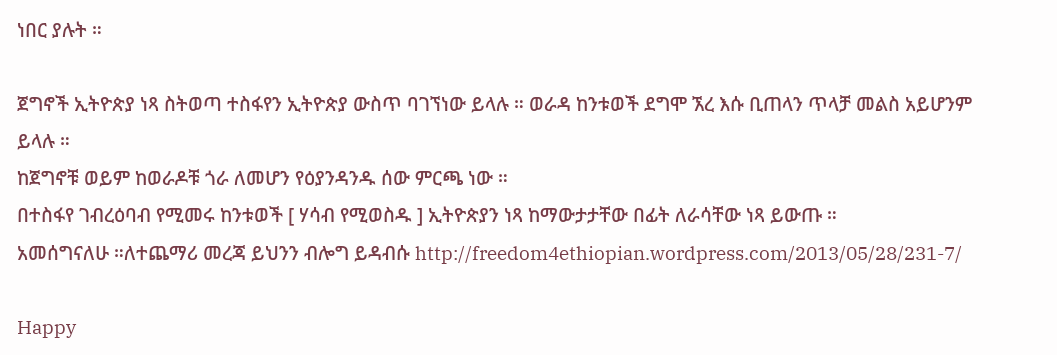ነበር ያሉት ።

ጀግኖች ኢትዮጵያ ነጻ ስትወጣ ተስፋየን ኢትዮጵያ ውስጥ ባገኘነው ይላሉ ። ወራዳ ከንቱወች ደግሞ ኧረ እሱ ቢጠላን ጥላቻ መልስ አይሆንም ይላሉ ።
ከጀግኖቹ ወይም ከወራዶቹ ጎራ ለመሆን የዕያንዳንዱ ሰው ምርጫ ነው ።
በተስፋየ ገብረዕባብ የሚመሩ ከንቱወች [ ሃሳብ የሚወስዱ ] ኢትዮጵያን ነጻ ከማውታታቸው በፊት ለራሳቸው ነጻ ይውጡ ።
አመሰግናለሁ ።ለተጨማሪ መረጃ ይህንን ብሎግ ይዳብሱ http://freedom4ethiopian.wordpress.com/2013/05/28/231-7/

Happy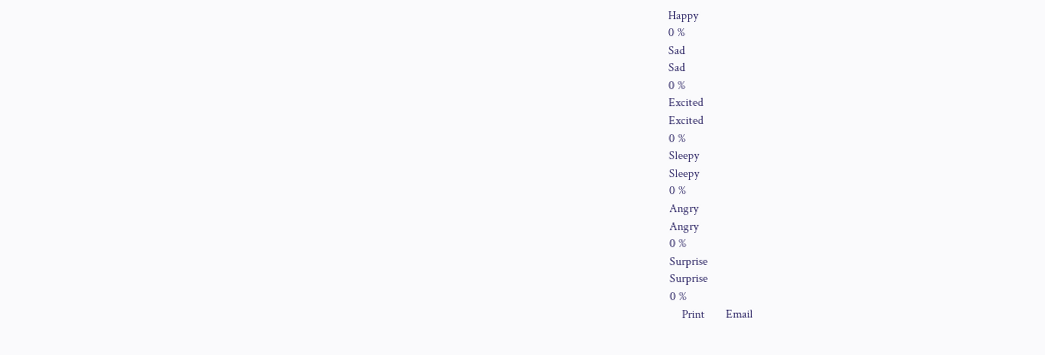Happy
0 %
Sad
Sad
0 %
Excited
Excited
0 %
Sleepy
Sleepy
0 %
Angry
Angry
0 %
Surprise
Surprise
0 %
    Print       Email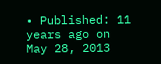• Published: 11 years ago on May 28, 2013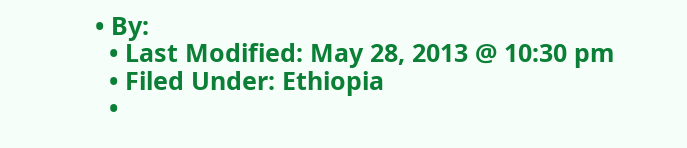• By:
  • Last Modified: May 28, 2013 @ 10:30 pm
  • Filed Under: Ethiopia
  •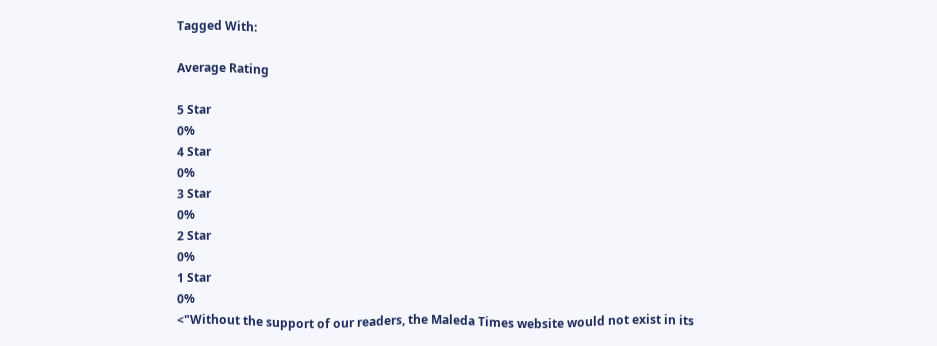Tagged With:

Average Rating

5 Star
0%
4 Star
0%
3 Star
0%
2 Star
0%
1 Star
0%
<"Without the support of our readers, the Maleda Times website would not exist in its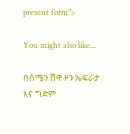present form">

You might also like...

በሰሜን ሸዋ ዞን ኤፍራታ እና ግድም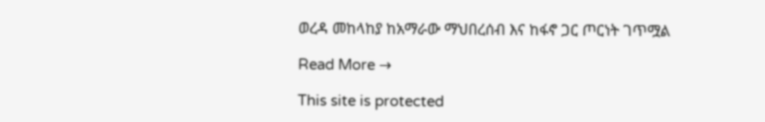ወረዳ መከላከያ ከአማራው ማህበረሰብ እና ከፋኖ ጋር ጦርነት ገጥሟል

Read More →

This site is protected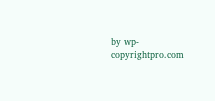by wp-copyrightpro.com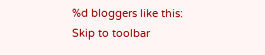%d bloggers like this:
Skip to toolbar